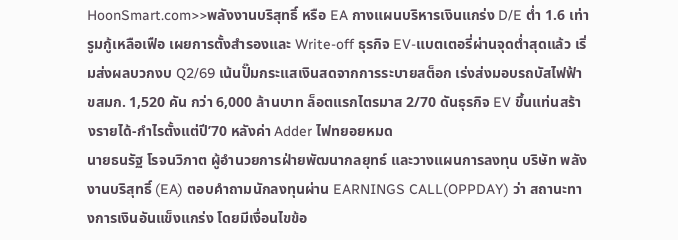HoonSmart.com>>พลังงานบริสุทธิ์ หรือ EA กางแผนบริหารเงินแกร่ง D/E ต่ำ 1.6 เท่า รูมกู้เหลือเฟือ เผยการตั้งสำรองและ Write-off ธุรกิจ EV-แบตเตอรี่ผ่านจุดต่ำสุดแล้ว เริ่มส่งผลบวกงบ Q2/69 เน้นปั๊มกระแสเงินสดจากการระบายสต็อก เร่งส่งมอบรถบัสไฟฟ้า ขสมก. 1,520 คัน กว่า 6,000 ล้านบาท ล็อตแรกไตรมาส 2/70 ดันธุรกิจ EV ขึ้นแท่นสร้างรายได้-กำไรตั้งแต่ปี’70 หลังค่า Adder ไฟทยอยหมด
นายธนรัฐ โรจนวิภาต ผู้อำนวยการฝ่ายพัฒนากลยุทธ์ และวางแผนการลงทุน บริษัท พลังงานบริสุทธิ์ (EA) ตอบคำถามนักลงทุนผ่าน EARNINGS CALL(OPPDAY) ว่า สถานะทางการเงินอันแข็งแกร่ง โดยมีเงื่อนไขข้อ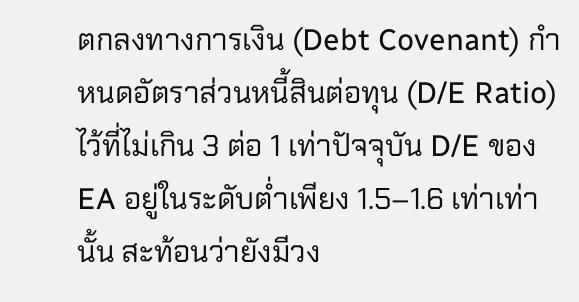ตกลงทางการเงิน (Debt Covenant) กำหนดอัตราส่วนหนี้สินต่อทุน (D/E Ratio) ไว้ที่ไม่เกิน 3 ต่อ 1 เท่าปัจจุบัน D/E ของ EA อยู่ในระดับต่ำเพียง 1.5–1.6 เท่าเท่านั้น สะท้อนว่ายังมีวง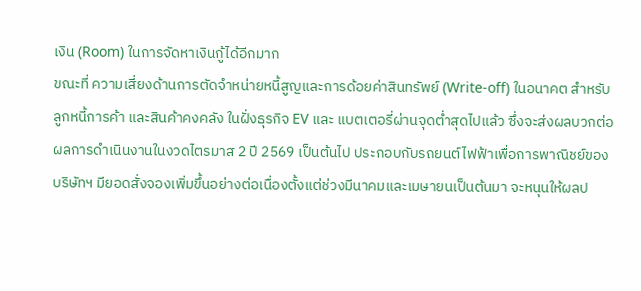เงิน (Room) ในการจัดหาเงินกู้ได้อีกมาก
ขณะที่ ความเสี่ยงด้านการตัดจำหน่ายหนี้สูญและการด้อยค่าสินทรัพย์ (Write-off) ในอนาคต สำหรับลูกหนี้การค้า และสินค้าคงคลัง ในฝั่งธุรกิจ EV และ แบตเตอรี่ผ่านจุดต่ำสุดไปแล้ว ซึ่งจะส่งผลบวกต่อผลการดำเนินงานในงวดไตรมาส 2 ปี 2569 เป็นต้นไป ประกอบกับรถยนต์ไฟฟ้าเพื่อการพาณิชย์ของบริษัทฯ มียอดสั่งจองเพิ่มขึ้นอย่างต่อเนื่องตั้งแต่ช่วงมีนาคมและเมษายนเป็นต้นมา จะหนุนให้ผลป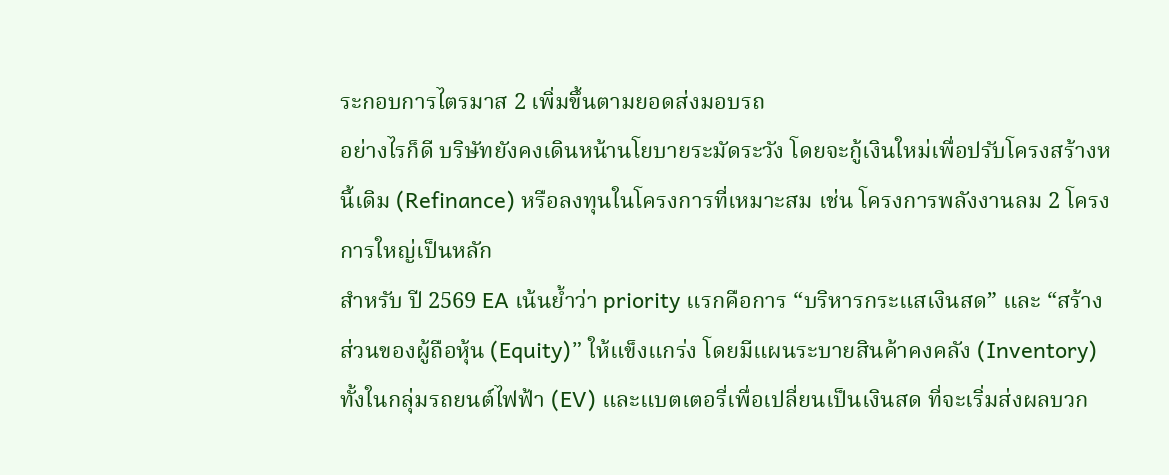ระกอบการไตรมาส 2 เพิ่มขึ้นตามยอดส่งมอบรถ
อย่างไรก็ดี บริษัทยังคงเดินหน้านโยบายระมัดระวัง โดยจะกู้เงินใหม่เพื่อปรับโครงสร้างหนี้เดิม (Refinance) หรือลงทุนในโครงการที่เหมาะสม เช่น โครงการพลังงานลม 2 โครงการใหญ่เป็นหลัก
สำหรับ ปี 2569 EA เน้นย้ำว่า priority แรกคือการ “บริหารกระแสเงินสด” และ “สร้างส่วนของผู้ถือหุ้น (Equity)” ให้แข็งแกร่ง โดยมีแผนระบายสินค้าคงคลัง (Inventory) ทั้งในกลุ่มรถยนต์ไฟฟ้า (EV) และแบตเตอรี่เพื่อเปลี่ยนเป็นเงินสด ที่จะเริ่มส่งผลบวก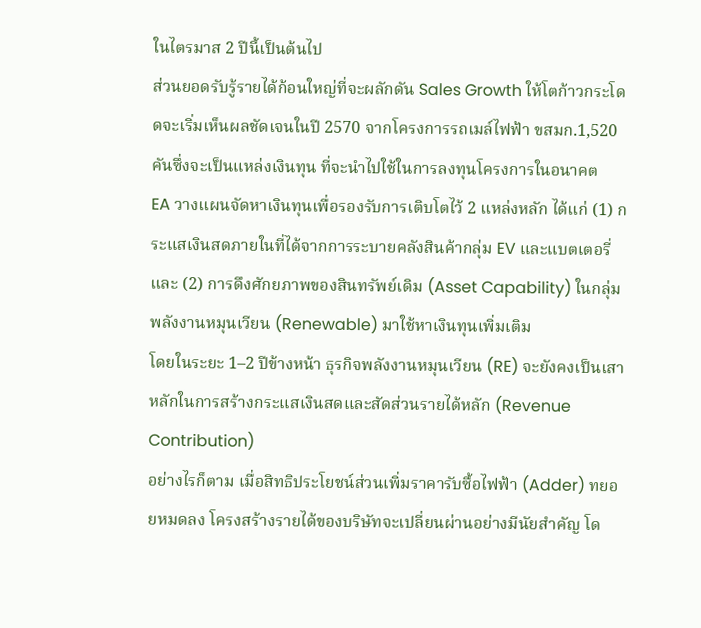ในไตรมาส 2 ปีนี้เป็นต้นไป
ส่วนยอดรับรู้รายได้ก้อนใหญ่ที่จะผลักดัน Sales Growth ให้โตก้าวกระโดดจะเริ่มเห็นผลชัดเจนในปี 2570 จากโครงการรถเมล์ไฟฟ้า ขสมก.1,520 คันซึ่งจะเป็นแหล่งเงินทุน ที่จะนำไปใช้ในการลงทุนโครงการในอนาคต
EA วางแผนจัดหาเงินทุนเพื่อรองรับการเติบโตไว้ 2 แหล่งหลัก ได้แก่ (1) กระแสเงินสดภายในที่ได้จากการระบายคลังสินค้ากลุ่ม EV และแบตเตอรี่ และ (2) การดึงศักยภาพของสินทรัพย์เดิม (Asset Capability) ในกลุ่มพลังงานหมุนเวียน (Renewable) มาใช้หาเงินทุนเพิ่มเติม
โดยในระยะ 1–2 ปีข้างหน้า ธุรกิจพลังงานหมุนเวียน (RE) จะยังคงเป็นเสาหลักในการสร้างกระแสเงินสดและสัดส่วนรายได้หลัก (Revenue Contribution)
อย่างไรก็ตาม เมื่อสิทธิประโยชน์ส่วนเพิ่มราคารับซื้อไฟฟ้า (Adder) ทยอยหมดลง โครงสร้างรายได้ของบริษัทจะเปลี่ยนผ่านอย่างมีนัยสำคัญ โด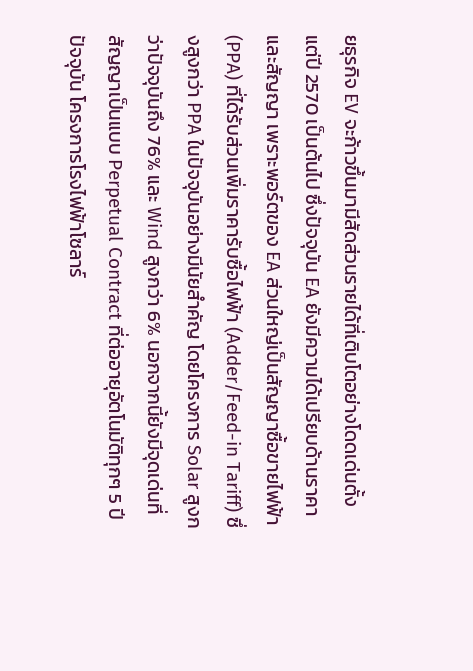ยธุรกิจ EV จะก้าวขึ้นมามีสัดส่วนรายได้ที่เติบโตอย่างโดดเด่นตั้งแต่ปี 2570 เป็นต้นไป ซึ่งปัจจุบัน EA ยังมีความได้เปรียบด้านราคาและสัญญา เพราะพอร์ตของ EA ส่วนใหญ่เป็นสัญญาซื้อขายไฟฟ้า (PPA) ที่ได้รับส่วนเพิ่มราคารับซื้อไฟฟ้า (Adder/Feed-in Tariff) ซึ่งสูงกว่า PPA ในปัจจุบันอย่างมีนัยสำคัญ โดยโครงการ Solar สูงกว่าปัจจุบันถึง 76% และ Wind สูงกว่า 6% นอกจากนี้ยังมีจุดเด่นที่สัญญาเป็นแบบ Perpetual Contract ที่ต่ออายุอัตโนมัติทุกๆ 5 ปี
ปัจจุบัน โครงการโรงไฟฟ้าโซลาร์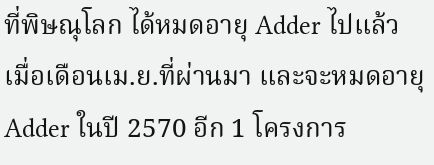ที่พิษณุโลก ได้หมดอายุ Adder ไปแล้วเมื่อเดือนเม.ย.ที่ผ่านมา และจะหมดอายุ Adder ในปี 2570 อีก 1 โครงการ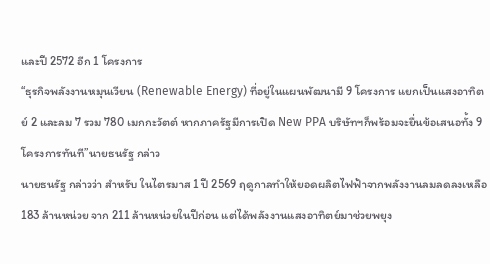และปี 2572 อีก 1 โครงการ
“ธุรกิจพลังงานหมุนเวียน (Renewable Energy) ที่อยู่ในแผนพัฒนามี 9 โครงการ แยกเป็นแสงอาทิตย์ 2 และลม 7 รวม 780 เมกกะวัตต์ หากภาครัฐมีการเปิด New PPA บริษัทฯก็พร้อมจะยื่นข้อเสนอทั้ง 9 โครงการทันที”นายธนรัฐ กล่าว
นายธนรัฐ กล่าวว่า สำหรับ ในไตรมาส 1 ปี 2569 ฤดูกาลทำให้ยอดผลิตไฟฟ้าจากพลังงานลมลดลงเหลือ 183 ล้านหน่วย จาก 211 ล้านหน่วยในปีก่อน แต่ได้พลังงานแสงอาทิตย์มาช่วยพยุง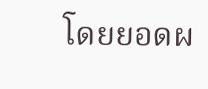โดยยอดผ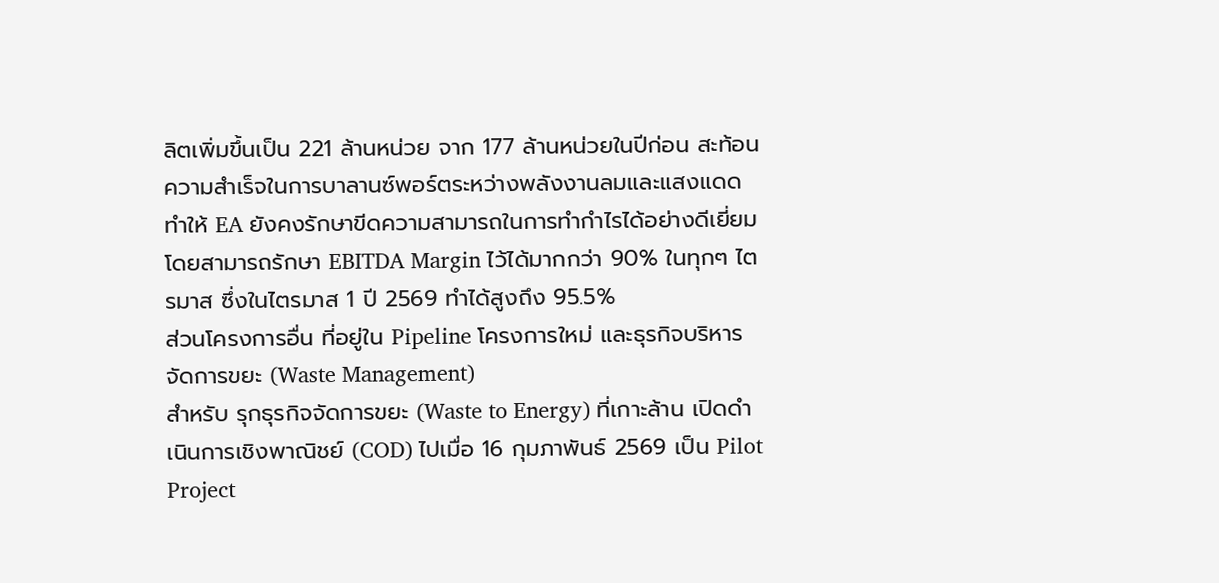ลิตเพิ่มขึ้นเป็น 221 ล้านหน่วย จาก 177 ล้านหน่วยในปีก่อน สะท้อนความสำเร็จในการบาลานซ์พอร์ตระหว่างพลังงานลมและแสงแดด
ทำให้ EA ยังคงรักษาขีดความสามารถในการทำกำไรได้อย่างดีเยี่ยม โดยสามารถรักษา EBITDA Margin ไว้ได้มากกว่า 90% ในทุกๆ ไตรมาส ซึ่งในไตรมาส 1 ปี 2569 ทำได้สูงถึง 95.5%
ส่วนโครงการอื่น ที่อยู่ใน Pipeline โครงการใหม่ และธุรกิจบริหารจัดการขยะ (Waste Management)
สำหรับ รุกธุรกิจจัดการขยะ (Waste to Energy) ที่เกาะล้าน เปิดดำเนินการเชิงพาณิชย์ (COD) ไปเมื่อ 16 กุมภาพันธ์ 2569 เป็น Pilot Project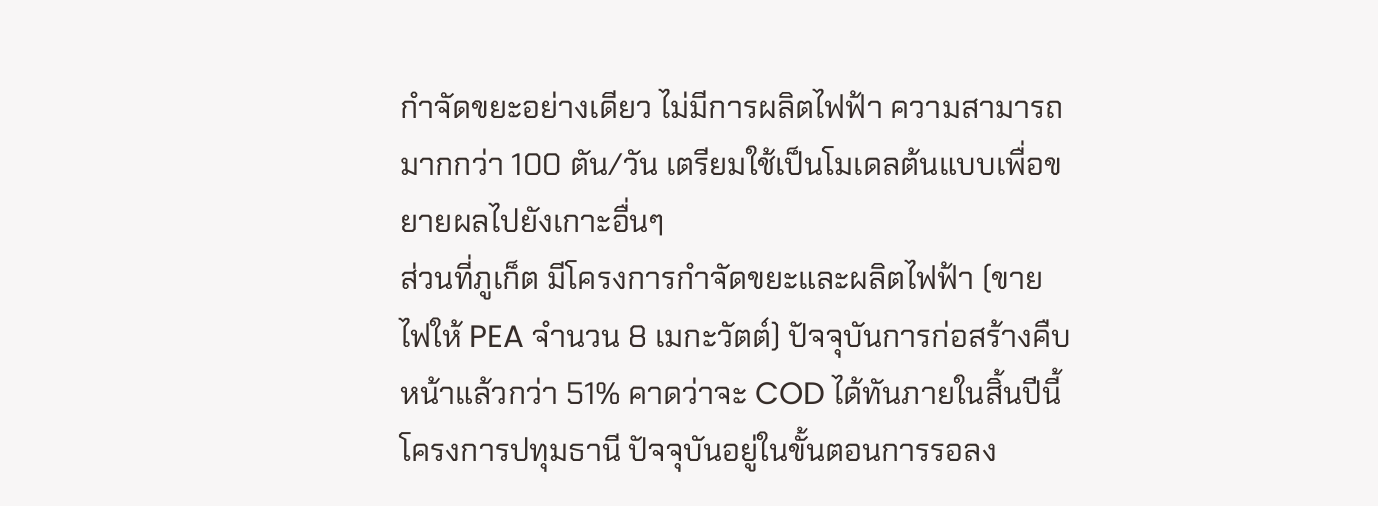กำจัดขยะอย่างเดียว ไม่มีการผลิตไฟฟ้า ความสามารถมากกว่า 100 ตัน/วัน เตรียมใช้เป็นโมเดลต้นแบบเพื่อขยายผลไปยังเกาะอื่นๆ
ส่วนที่ภูเก็ต มีโครงการกำจัดขยะและผลิตไฟฟ้า (ขายไฟให้ PEA จำนวน 8 เมกะวัตต์) ปัจจุบันการก่อสร้างคืบหน้าแล้วกว่า 51% คาดว่าจะ COD ได้ทันภายในสิ้นปีนี้
โครงการปทุมธานี ปัจจุบันอยู่ในขั้นตอนการรอลง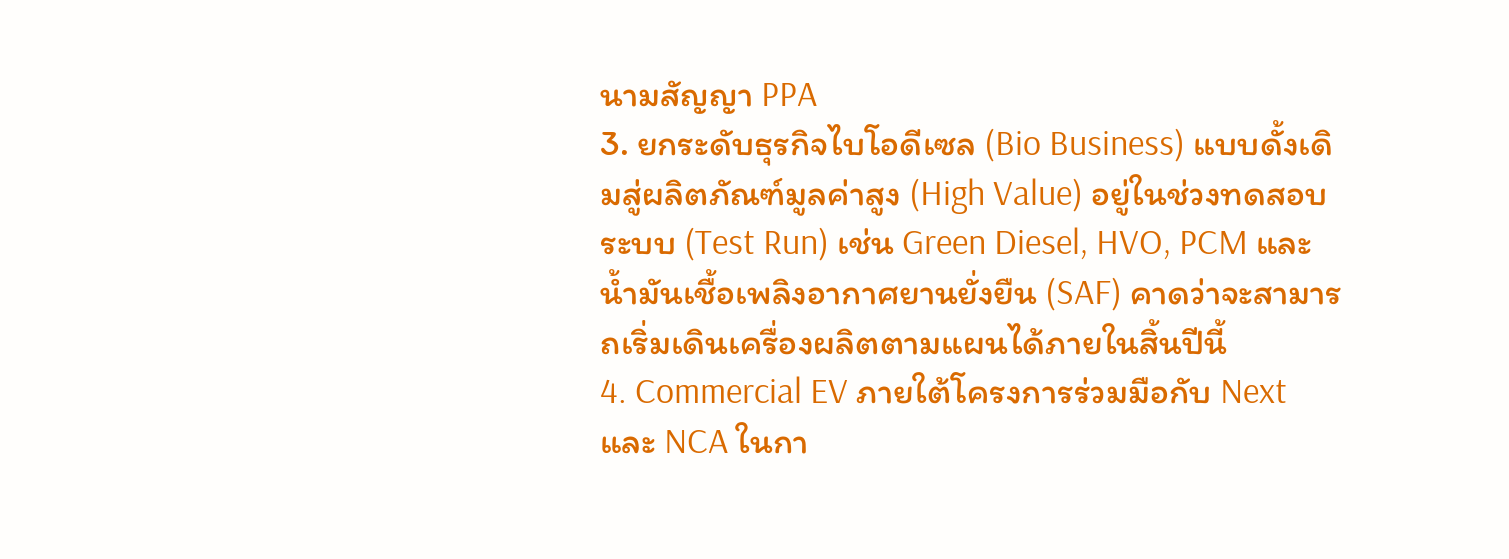นามสัญญา PPA
3. ยกระดับธุรกิจไบโอดีเซล (Bio Business) แบบดั้งเดิมสู่ผลิตภัณฑ์มูลค่าสูง (High Value) อยู่ในช่วงทดสอบระบบ (Test Run) เช่น Green Diesel, HVO, PCM และน้ำมันเชื้อเพลิงอากาศยานยั่งยืน (SAF) คาดว่าจะสามารถเริ่มเดินเครื่องผลิตตามแผนได้ภายในสิ้นปีนี้
4. Commercial EV ภายใต้โครงการร่วมมือกับ Next และ NCA ในกา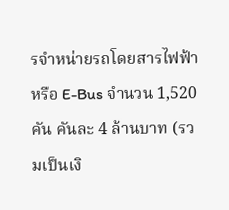รจำหน่ายรถโดยสารไฟฟ้า หรือ E-Bus จำนวน 1,520 คัน คันละ 4 ล้านบาท (รวมเป็นเงิ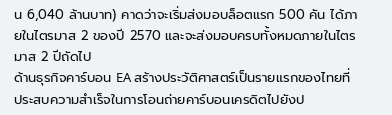น 6,040 ล้านบาท) คาดว่าจะเริ่มส่งมอบล็อตแรก 500 คัน ได้ภายในไตรมาส 2 ของปี 2570 และจะส่งมอบครบทั้งหมดภายในไตรมาส 2 ปีถัดไป
ด้านธุรกิจคาร์บอน EA สร้างประวัติศาสตร์เป็นรายแรกของไทยที่ประสบความสำเร็จในการโอนถ่ายคาร์บอนเครดิตไปยังป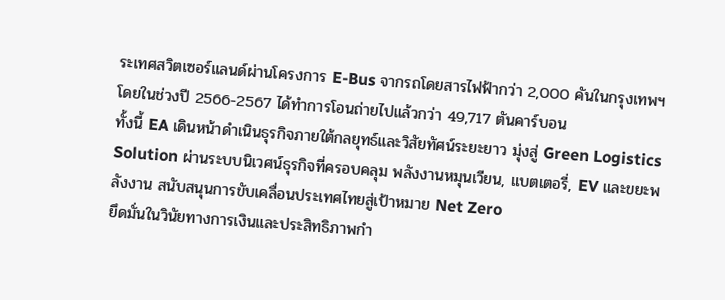ระเทศสวิตเซอร์แลนด์ผ่านโครงการ E-Bus จากรถโดยสารไฟฟ้ากว่า 2,000 คันในกรุงเทพฯ โดยในช่วงปี 2566-2567 ได้ทำการโอนถ่ายไปแล้วกว่า 49,717 ตันคาร์บอน
ทั้งนี้ EA เดินหน้าดำเนินธุรกิจภายใต้กลยุทธ์และวิสัยทัศน์ระยะยาว มุ่งสู่ Green Logistics Solution ผ่านระบบนิเวศน์ธุรกิจที่ครอบคลุม พลังงานหมุนเวียน, แบตเตอรี่, EV และขยะพลังงาน สนับสนุนการขับเคลื่อนประเทศไทยสู่เป้าหมาย Net Zero
ยึดมั่นในวินัยทางการเงินและประสิทธิภาพกำ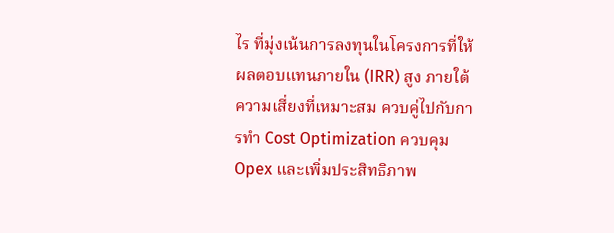ไร ที่มุ่งเน้นการลงทุนในโครงการที่ให้ผลตอบแทนภายใน (IRR) สูง ภายใต้ความเสี่ยงที่เหมาะสม ควบคู่ไปกับการทำ Cost Optimization ควบคุม Opex และเพิ่มประสิทธิภาพ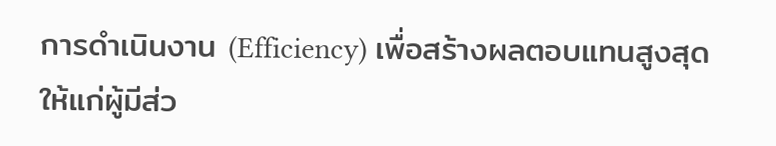การดำเนินงาน (Efficiency) เพื่อสร้างผลตอบแทนสูงสุดให้แก่ผู้มีส่ว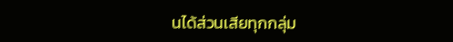นได้ส่วนเสียทุกกลุ่ม